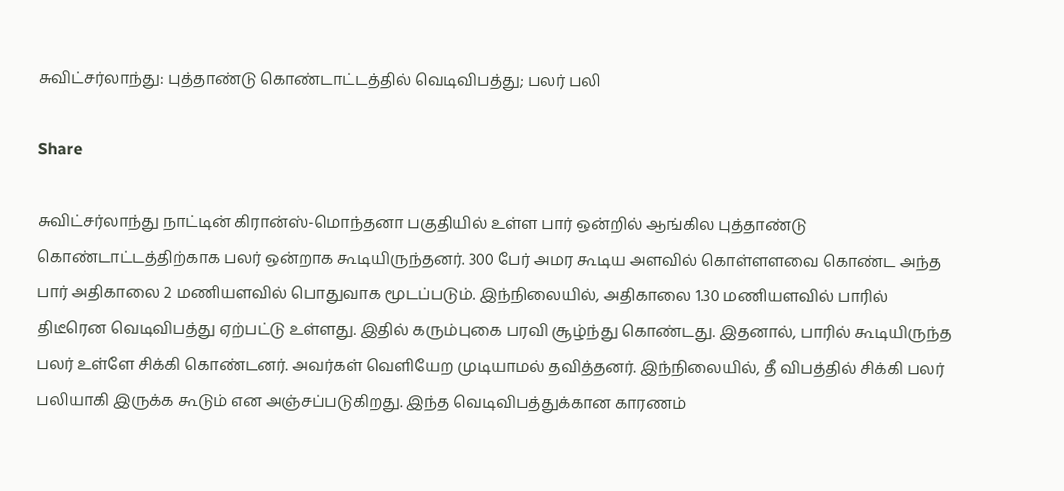சுவிட்சர்லாந்து: புத்தாண்டு கொண்டாட்டத்தில் வெடிவிபத்து; பலர் பலி

Share

சுவிட்சர்லாந்து நாட்டின் கிரான்ஸ்-மொந்தனா பகுதியில் உள்ள பார் ஒன்றில் ஆங்கில புத்தாண்டு கொண்டாட்டத்திற்காக பலர் ஒன்றாக கூடியிருந்தனர். 300 பேர் அமர கூடிய அளவில் கொள்ளளவை கொண்ட அந்த பார் அதிகாலை 2 மணியளவில் பொதுவாக மூடப்படும். இந்நிலையில், அதிகாலை 1.30 மணியளவில் பாரில் திடீரென வெடிவிபத்து ஏற்பட்டு உள்ளது. இதில் கரும்புகை பரவி சூழ்ந்து கொண்டது. இதனால், பாரில் கூடியிருந்த பலர் உள்ளே சிக்கி கொண்டனர். அவர்கள் வெளியேற முடியாமல் தவித்தனர். இந்நிலையில், தீ விபத்தில் சிக்கி பலர் பலியாகி இருக்க கூடும் என அஞ்சப்படுகிறது. இந்த வெடிவிபத்துக்கான காரணம்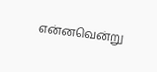என்னவென்று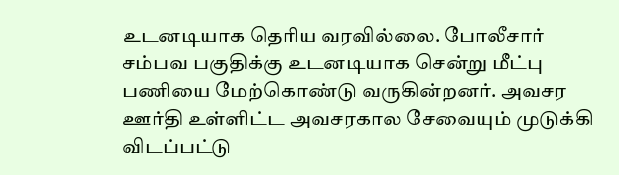உடனடியாக தெரிய வரவில்லை. போலீசார் சம்பவ பகுதிக்கு உடனடியாக சென்று மீட்பு பணியை மேற்கொண்டு வருகின்றனர். அவசர ஊர்தி உள்ளிட்ட அவசரகால சேவையும் முடுக்கி விடப்பட்டு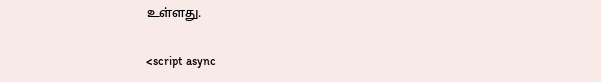உள்ளது.

<script async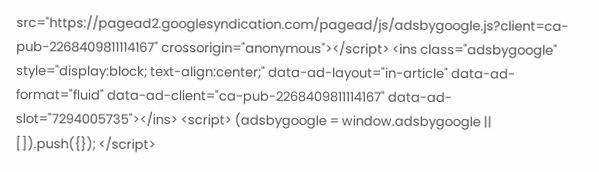src="https://pagead2.googlesyndication.com/pagead/js/adsbygoogle.js?client=ca-pub-2268409811114167" crossorigin="anonymous"></script> <ins class="adsbygoogle" style="display:block; text-align:center;" data-ad-layout="in-article" data-ad-format="fluid" data-ad-client="ca-pub-2268409811114167" data-ad-slot="7294005735"></ins> <script> (adsbygoogle = window.adsbygoogle || []).push({}); </script>